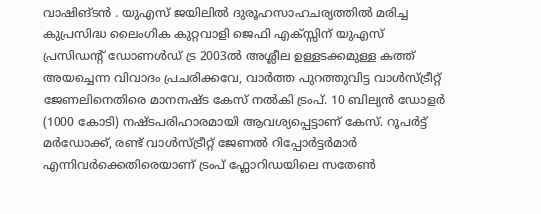വാഷിങ്ടൻ . യുഎസ് ജയിലിൽ ദുരൂഹസാഹചര്യത്തിൽ മരിച്ച കുപ്രസിദ്ധ ലൈംഗിക കുറ്റവാളി ജെഫി എക്സ്സിന് യുഎസ് പ്രസിഡന്റ് ഡോണൾഡ് ട്ര 2003ൽ അശ്ലീല ഉള്ളടക്കമുള്ള കത്ത് അയച്ചെന്ന വിവാദം പ്രചരിക്കവേ, വാർത്ത പുറത്തുവിട്ട വാൾസ്ട്രീറ്റ് ജേണലിനെതിരെ മാനനഷ്ട കേസ് നൽകി ട്രംപ്. 10 ബില്യൻ ഡോളർ (1000 കോടി) നഷ്ടപരിഹാരമായി ആവശ്യപ്പെട്ടാണ് കേസ്. റൂപർട്ട് മർഡോക്ക്, രണ്ട് വാൾസ്ട്രീറ്റ് ജേണൽ റിപ്പോർട്ടർമാർ എന്നിവർക്കെതിരെയാണ് ട്രംപ് ഫ്ലോറിഡയിലെ സതേൺ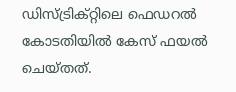ഡിസ്ട്രിക്റ്റിലെ ഫെഡറൽ കോടതിയിൽ കേസ് ഫയൽ ചെയ്തത്.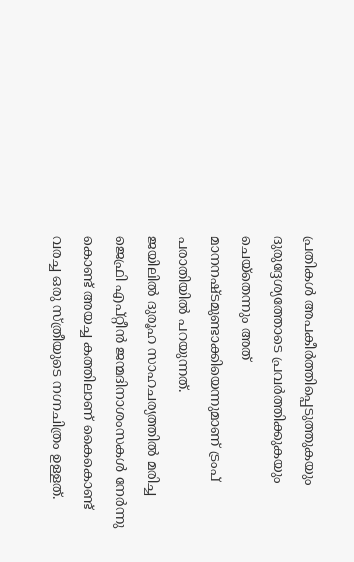പ്രതികൾ അപകീർത്തിപ്പെടുത്തുകയും ദുരുദ്ദേശ്യത്തോടെ പ്രവർത്തിക്കുകയും ചെയ്തെന്നും അത് മാനനഷ്ടമുണ്ടാക്കിയെന്നുമാണ് ട്രംപ് പരാതിയിൽ പറയുന്നത്.
ജയിലിൽ ദുരൂഹ സാഹചര്യത്തിൽ മരിച്ച ജെഫ്രി എപ്റ്റീൻ ജന്മദിനാശംസകൾ നേർന്നു കൊണ്ട് അയച്ച കത്തിലാണ് കൈകൊണ്ട് വരച്ച ഒരു സ്ത്രീയുടെ നഗ്നചിത്രം ഉള്ളത്.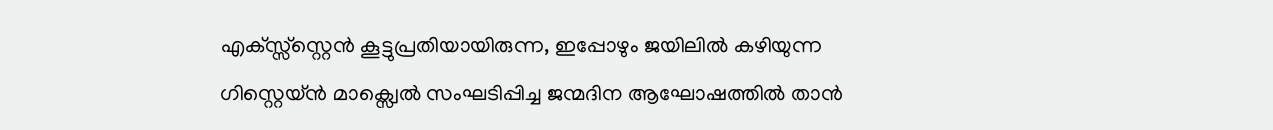എക്സ്സ്സ്റ്റെൻ കൂട്ടുപ്രതിയായിരുന്ന, ഇപ്പോഴും ജയിലിൽ കഴിയുന്ന ഗിസ്റ്റെയ്ൻ മാക്സ്വെൽ സംഘടിപ്പിച്ച ജന്മദിന ആഘോഷത്തിൽ താൻ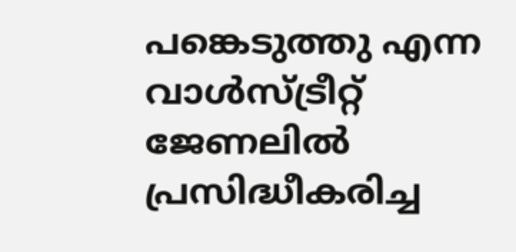പങ്കെടുത്തു എന്ന വാൾസ്ട്രീറ്റ് ജേണലിൽ പ്രസിദ്ധീകരിച്ച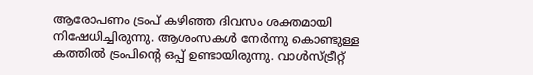ആരോപണം ട്രംപ് കഴിഞ്ഞ ദിവസം ശക്തമായി നിഷേധിച്ചിരുന്നു. ആശംസകൾ നേർന്നു കൊണ്ടുള്ള കത്തിൽ ട്രംപിൻ്റെ ഒപ്പ് ഉണ്ടായിരുന്നു. വാൾസ്ട്രീറ്റ്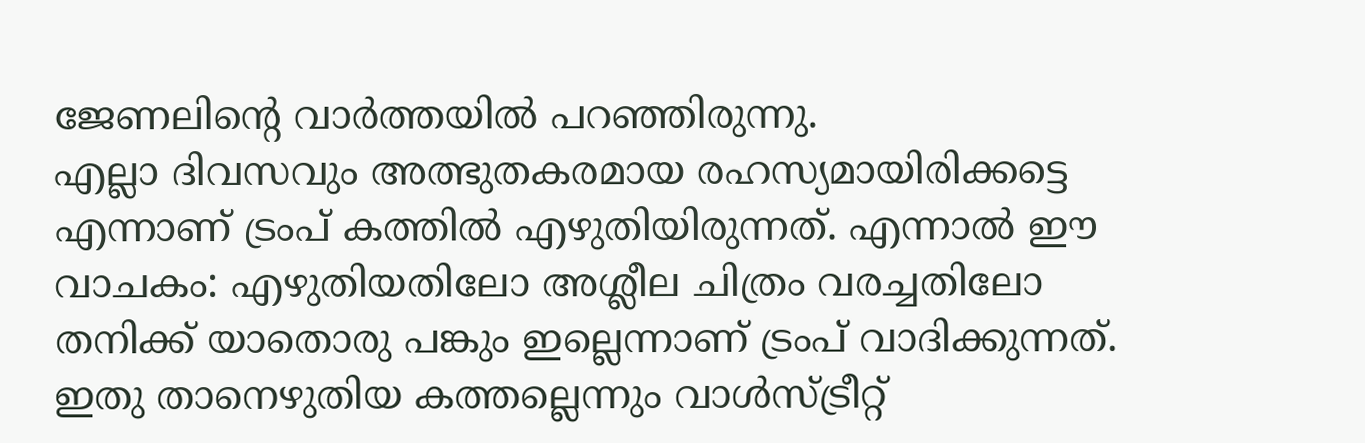ജേണലിന്റെ വാർത്തയിൽ പറഞ്ഞിരുന്നു.
എല്ലാ ദിവസവും അത്ഭുതകരമായ രഹസ്യമായിരിക്കട്ടെ എന്നാണ് ട്രംപ് കത്തിൽ എഴുതിയിരുന്നത്. എന്നാൽ ഈ വാചകം: എഴുതിയതിലോ അശ്ലീല ചിത്രം വരച്ചതിലോ തനിക്ക് യാതൊരു പങ്കും ഇല്ലെന്നാണ് ട്രംപ് വാദിക്കുന്നത്. ഇതു താനെഴുതിയ കത്തല്ലെന്നും വാൾസ്ട്രീറ്റ്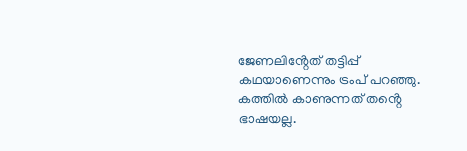ജേണലിൻ്റേത് തട്ടിപ്പ് കഥയാണെന്നും ട്രംപ് പറഞ്ഞു. കത്തിൽ കാണുന്നത് തൻ്റെ ഭാഷയല്ല.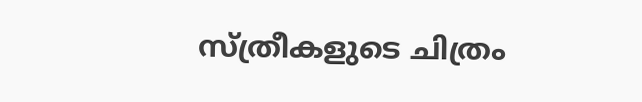സ്ത്രീകളുടെ ചിത്രം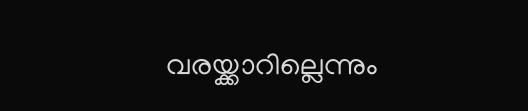വരയ്ക്കാറില്ലെന്നും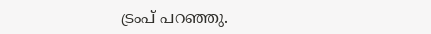ട്രംപ് പറഞ്ഞു.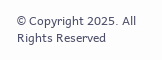© Copyright 2025. All Rights Reserved